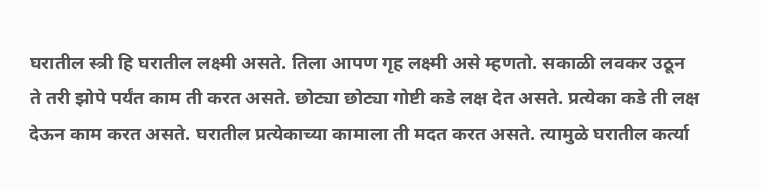घरातील स्त्री हि घरातील लक्ष्मी असते. तिला आपण गृह लक्ष्मी असे म्हणतो. सकाळी लवकर उठून ते तरी झोपे पर्यंत काम ती करत असते. छोट्या छोट्या गोष्टी कडे लक्ष देत असते. प्रत्येका कडे ती लक्ष देऊन काम करत असते. घरातील प्रत्येकाच्या कामाला ती मदत करत असते. त्यामुळे घरातील कर्त्या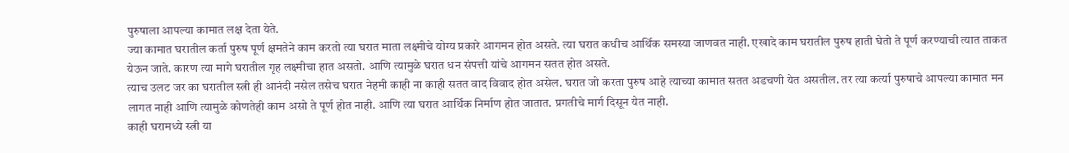पुरुषाला आपल्या कामात लक्ष देता येते.
ज्या कामात घरातील कर्ता पुरुष पूर्ण क्षमतेने काम करतो त्या घरात माता लक्ष्मीचे योग्य प्रकारे आगमन होत असते. त्या घरात कधीच आर्थिक समस्या जाणवत नाही. एखादे काम घरातील पुरुष हाती घेतो ते पूर्ण करण्याची त्यात ताकत येऊन जाते. कारण त्या मागे घरातील गृह लक्ष्मीचा हात असतो. आणि त्यामुळे घरात धन संपत्ती यांचे आगमन सतत होत असते.
त्याच उलट जर का घरातील स्त्री ही आनंदी नसेल तसेच घरात नेहमी काही ना काही सतत वाद विवाद होत असेल. घरात जो करता पुरुष आहे त्याच्या कामात सतत अडचणी येत असतील. तर त्या कर्त्या पुरुषाचे आपल्या कामात मन लागत नाही आणि त्यामुळे कोणतेही काम असो ते पूर्ण होत नाही. आणि त्या घरात आर्थिक निर्माण होत जातात. प्रगतीचे मार्ग दिसून येत नाही.
काही घरामध्ये स्त्री या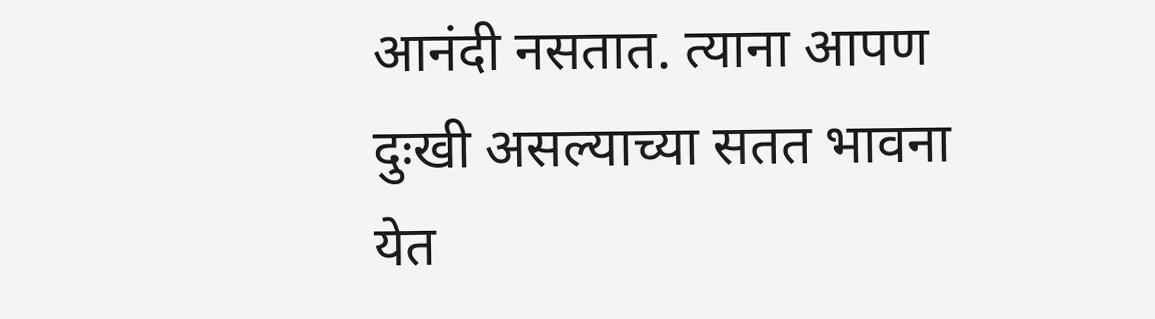आनंदी नसतात. त्याना आपण दुःखी असल्याच्या सतत भावना येत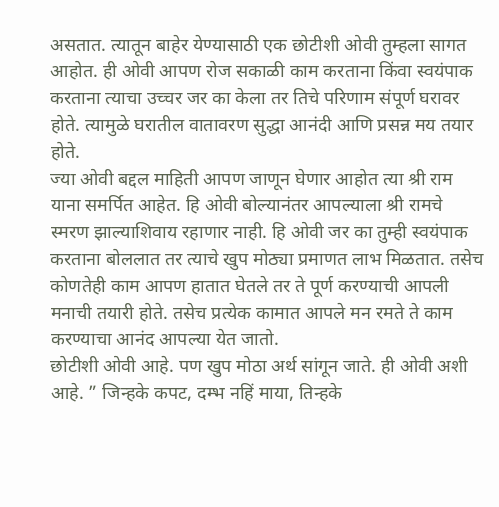असतात. त्यातून बाहेर येण्यासाठी एक छोटीशी ओवी तुम्हला सागत आहोत. ही ओवी आपण रोज सकाळी काम करताना किंवा स्वयंपाक करताना त्याचा उच्चर जर का केला तर तिचे परिणाम संपूर्ण घरावर होते. त्यामुळे घरातील वातावरण सुद्धा आनंदी आणि प्रसन्न मय तयार होते.
ज्या ओवी बद्दल माहिती आपण जाणून घेणार आहोत त्या श्री राम याना समर्पित आहेत. हि ओवी बोल्यानंतर आपल्याला श्री रामचे स्मरण झाल्याशिवाय रहाणार नाही. हि ओवी जर का तुम्ही स्वयंपाक करताना बोललात तर त्याचे खुप मोठ्या प्रमाणत लाभ मिळतात. तसेच कोणतेही काम आपण हातात घेतले तर ते पूर्ण करण्याची आपली मनाची तयारी होते. तसेच प्रत्येक कामात आपले मन रमते ते काम करण्याचा आनंद आपल्या येत जातो.
छोटीशी ओवी आहे. पण खुप मोठा अर्थ सांगून जाते. ही ओवी अशी आहे. ” जिन्हके कपट, दम्भ नहिं माया, तिन्हके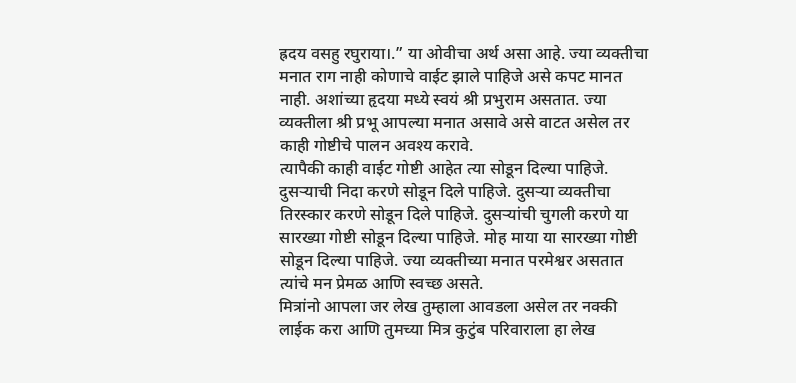ह्रदय वसहु रघुराया।.” या ओवीचा अर्थ असा आहे. ज्या व्यक्तीचा मनात राग नाही कोणाचे वाईट झाले पाहिजे असे कपट मानत नाही. अशांच्या हृदया मध्ये स्वयं श्री प्रभुराम असतात. ज्या व्यक्तीला श्री प्रभू आपल्या मनात असावे असे वाटत असेल तर काही गोष्टीचे पालन अवश्य करावे.
त्यापैकी काही वाईट गोष्टी आहेत त्या सोडून दिल्या पाहिजे. दुसऱ्याची निदा करणे सोडून दिले पाहिजे. दुसऱ्या व्यक्तीचा तिरस्कार करणे सोडून दिले पाहिजे. दुसऱ्यांची चुगली करणे या सारख्या गोष्टी सोडून दिल्या पाहिजे. मोह माया या सारख्या गोष्टी सोडून दिल्या पाहिजे. ज्या व्यक्तीच्या मनात परमेश्वर असतात त्यांचे मन प्रेमळ आणि स्वच्छ असते.
मित्रांनो आपला जर लेख तुम्हाला आवडला असेल तर नक्की लाईक करा आणि तुमच्या मित्र कुटुंब परिवाराला हा लेख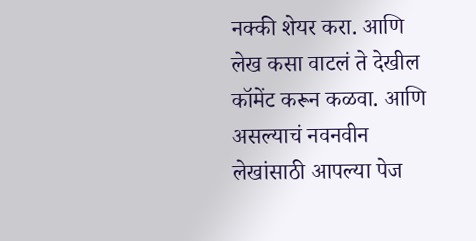नक्की शेयर करा. आणि लेख कसा वाटलं ते देखील कॉमेंट करून कळवा. आणि असल्याचं नवनवीन लेखांसाठी आपल्या पेज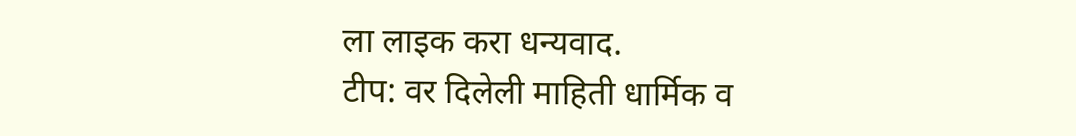ला लाइक करा धन्यवाद.
टीप: वर दिलेली माहिती धार्मिक व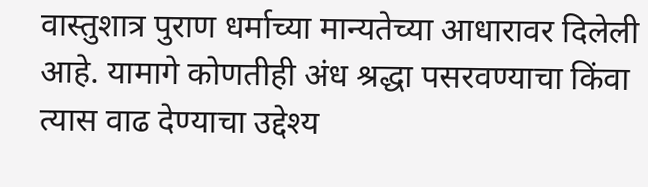वास्तुशात्र पुराण धर्माच्या मान्यतेच्या आधारावर दिलेली आहे. यामागे कोणतीही अंध श्रद्धा पसरवण्याचा किंवा त्यास वाढ देण्याचा उद्देश्य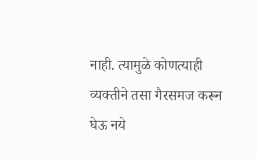नाही. त्यामुळे कोणत्याही व्यक्तीने तसा गैरसमज करून घेऊ नये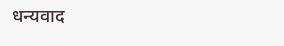धन्यवाद